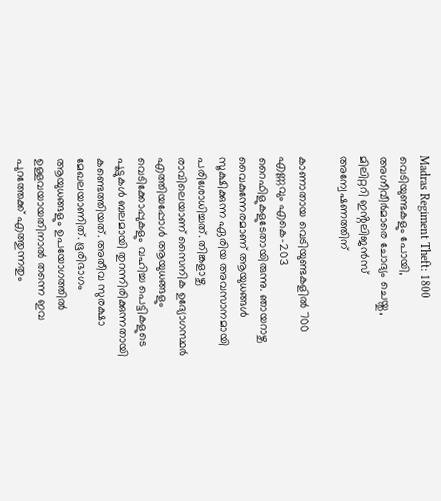Madras Regiment Theft: 1800 വെടിയുണ്ടകളും പോയി, അഗ്നീവീർമാരെ ചോദ്യം ചെയ്തു, മിലിറ്ററി ഇൻ്റലിജൻസ് അന്വേഷണത്തിന്

കാണാതായ വെടിയുണ്ടകളിൽ 700 എണ്ണവും എകെ-203 റൈഫിളുകളുടേതായിരുന്നു. ഞായറാഴ്ച വൈകുന്നേരമാണ് ആയുധങ്ങൾ സൂക്ഷിക്കുന്ന ഏരിയ അവസാനമായി പരിശോധിച്ചത്. തിങ്കളാഴ്ച രാവിലെയാണ് സൈനിക ഉദ്യോഗസ്ഥർ എത്തിയപ്പോൾ ആയുധങ്ങളും വെടിക്കോപ്പുകളും വഹിച്ച പെട്ടികളുടെ പൂട്ടുകൾ ബലമായി തുറന്നിരിക്കുന്നതായി കണ്ടെത്തിയത്. അതീവ സുരക്ഷാ മേഖലയാണിത്. ഭൂരിഭാഗം ആയുധങ്ങളും ഉപയോഗത്തിൽ ഉള്ളവയായതിനാൽ തന്നെ ഇവ പുറത്തേക്ക് എത്തുന്നതും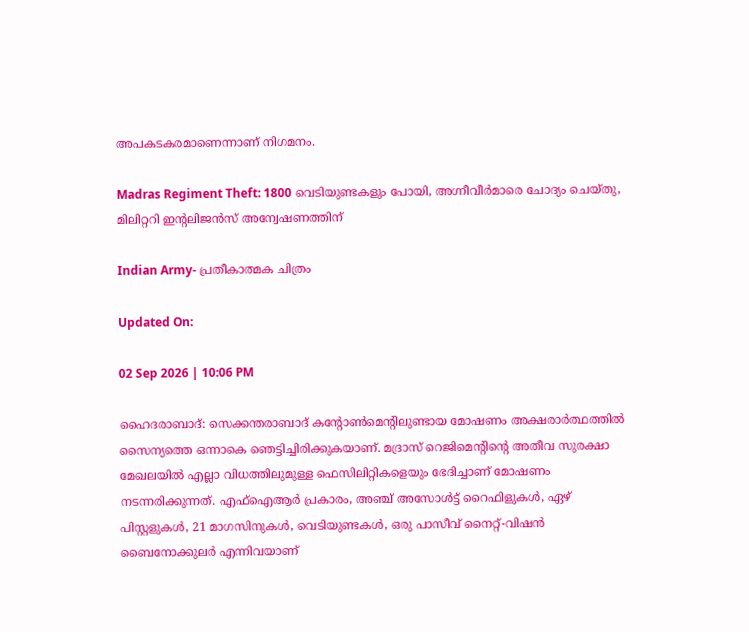അപകടകരമാണെന്നാണ് നിഗമനം.

Madras Regiment Theft: 1800 വെടിയുണ്ടകളും പോയി, അഗ്നീവീർമാരെ ചോദ്യം ചെയ്തു, മിലിറ്ററി ഇൻ്റലിജൻസ് അന്വേഷണത്തിന്

Indian Army- പ്രതീകാത്മക ചിത്രം

Updated On:

02 Sep 2026 | 10:06 PM

ഹൈദരാബാദ്: സെക്കന്തരാബാദ് കൻ്റോൺമെൻ്റിലുണ്ടായ മോഷണം അക്ഷരാർത്ഥത്തിൽ സൈന്യത്തെ ഒന്നാകെ ഞെട്ടിച്ചിരിക്കുകയാണ്. മദ്രാസ് റെജിമെൻ്റിൻ്റെ അതീവ സുരക്ഷാ മേഖലയിൽ എല്ലാ വിധത്തിലുമുള്ള ഫെസിലിറ്റികളെയും ഭേദിച്ചാണ് മോഷണം നടന്നരിക്കുന്നത്. എഫ്‌ഐആർ പ്രകാരം, അഞ്ച് അസോൾട്ട് റൈഫിളുകൾ, ഏഴ് പിസ്റ്റളുകൾ, 21 മാഗസിനുകൾ, വെടിയുണ്ടകൾ, ഒരു പാസീവ് നൈറ്റ്-വിഷൻ ബൈനോക്കുലർ എന്നിവയാണ്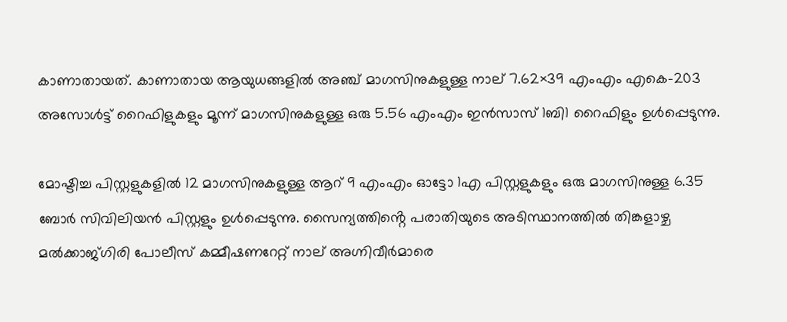കാണാതായത്. കാണാതായ ആയുധങ്ങളിൽ അഞ്ച് മാഗസിനുകളുള്ള നാല് 7.62×39 എംഎം എകെ-203 അസോൾട്ട് റൈഫിളുകളും മൂന്ന് മാഗസിനുകളുള്ള ഒരു 5.56 എംഎം ഇൻസാസ് 1ബി1 റൈഫിളും ഉൾപ്പെടുന്നു.

മോഷ്ടിച്ച പിസ്റ്റളുകളിൽ 12 മാഗസിനുകളുള്ള ആറ് 9 എംഎം ഓട്ടോ 1എ പിസ്റ്റളുകളും ഒരു മാഗസിനുള്ള 6.35 ബോർ സിവിലിയൻ പിസ്റ്റളും ഉൾപ്പെടുന്നു. സൈന്യത്തിൻ്റെ പരാതിയുടെ അടിസ്ഥാനത്തിൽ തിങ്കളാഴ്ച മൽക്കാജ്ഗിരി പോലീസ് കമ്മീഷണറേറ്റ് നാല് അഗ്നിവീർമാരെ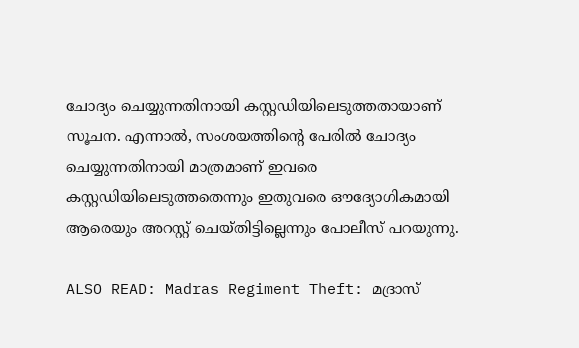ചോദ്യം ചെയ്യുന്നതിനായി കസ്റ്റഡിയിലെടുത്തതായാണ് സൂചന. എന്നാൽ, സംശയത്തിൻ്റെ പേരിൽ ചോദ്യം ചെയ്യുന്നതിനായി മാത്രമാണ് ഇവരെ കസ്റ്റഡിയിലെടുത്തതെന്നും ഇതുവരെ ഔദ്യോഗികമായി ആരെയും അറസ്റ്റ് ചെയ്തിട്ടില്ലെന്നും പോലീസ് പറയുന്നു.

ALSO READ: Madras Regiment Theft: മദ്രാസ്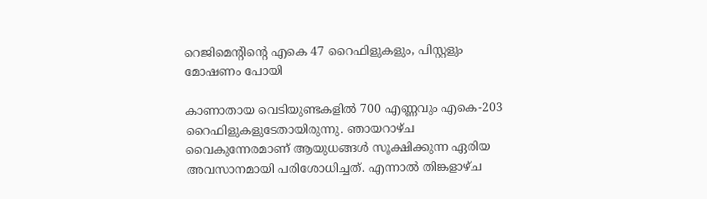റെജിമെൻ്റിൻ്റെ എകെ 47 റൈഫിളുകളും, പിസ്റ്റളും മോഷണം പോയി

കാണാതായ വെടിയുണ്ടകളിൽ 700 എണ്ണവും എകെ-203 റൈഫിളുകളുടേതായിരുന്നു. ഞായറാഴ്ച വൈകുന്നേരമാണ് ആയുധങ്ങൾ സൂക്ഷിക്കുന്ന ഏരിയ അവസാനമായി പരിശോധിച്ചത്. എന്നാൽ തിങ്കളാഴ്ച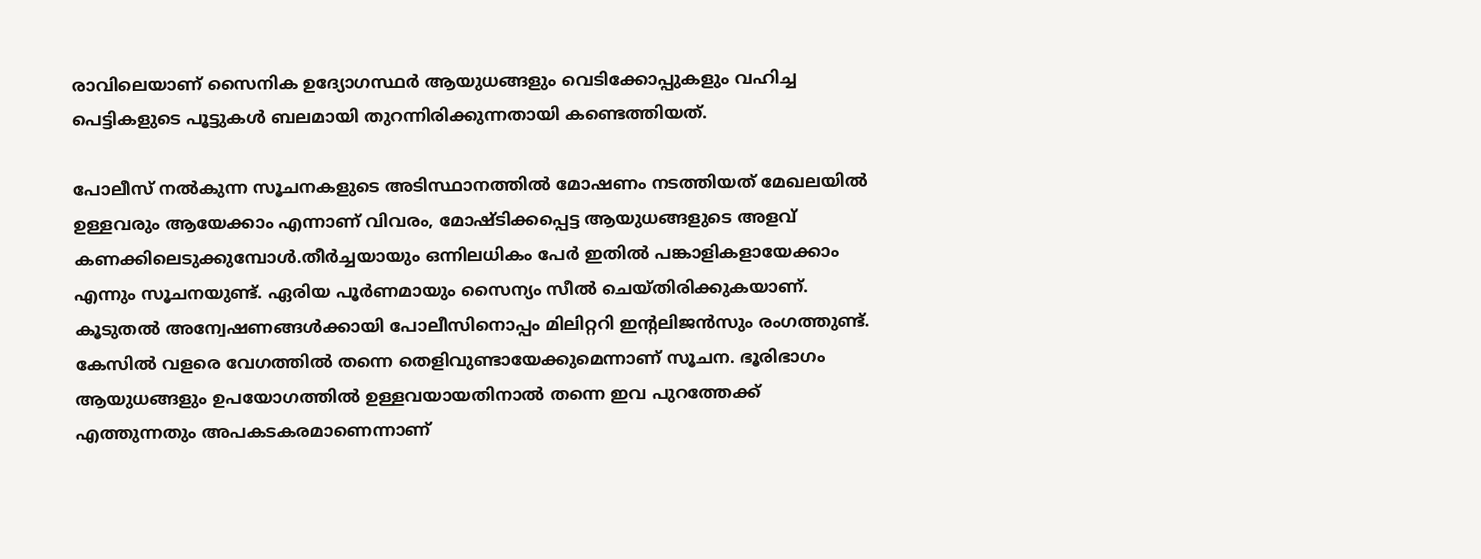രാവിലെയാണ് സൈനിക ഉദ്യോഗസ്ഥർ ആയുധങ്ങളും വെടിക്കോപ്പുകളും വഹിച്ച പെട്ടികളുടെ പൂട്ടുകൾ ബലമായി തുറന്നിരിക്കുന്നതായി കണ്ടെത്തിയത്.

പോലീസ് നൽകുന്ന സൂചനകളുടെ അടിസ്ഥാനത്തിൽ മോഷണം നടത്തിയത് മേഖലയിൽ ഉള്ളവരും ആയേക്കാം എന്നാണ് വിവരം, മോഷ്ടിക്കപ്പെട്ട ആയുധങ്ങളുടെ അളവ് കണക്കിലെടുക്കുമ്പോൾ.തീർച്ചയായും ഒന്നിലധികം പേർ ഇതിൽ പങ്കാളികളായേക്കാം എന്നും സൂചനയുണ്ട്. ഏരിയ പൂർണമായും സൈന്യം സീൽ ചെയ്തിരിക്കുകയാണ്. കൂടുതൽ അന്വേഷണങ്ങൾക്കായി പോലീസിനൊപ്പം മിലിറ്ററി ഇൻ്റലിജൻസും രംഗത്തുണ്ട്. കേസിൽ വളരെ വേഗത്തിൽ തന്നെ തെളിവുണ്ടായേക്കുമെന്നാണ് സൂചന. ഭൂരിഭാഗം ആയുധങ്ങളും ഉപയോഗത്തിൽ ഉള്ളവയായതിനാൽ തന്നെ ഇവ പുറത്തേക്ക് എത്തുന്നതും അപകടകരമാണെന്നാണ്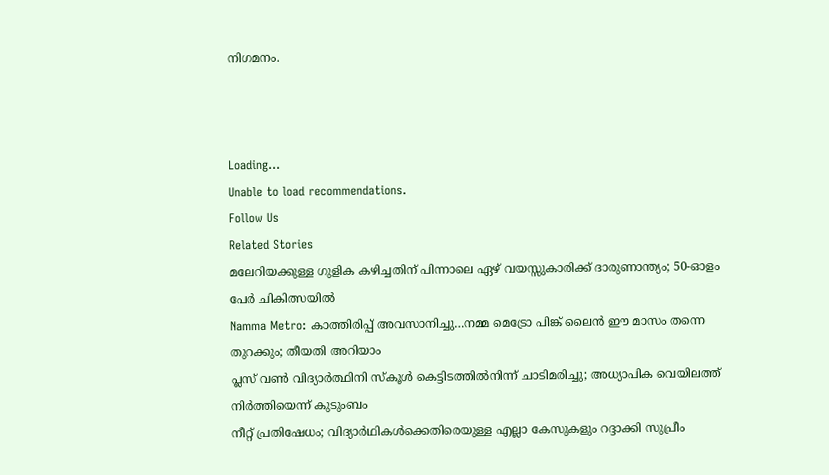നിഗമനം.



Loading...
Unable to load recommendations.
Follow Us
Related Stories
മലേറിയക്കുള്ള ഗുളിക കഴിച്ചതിന് പിന്നാലെ ഏഴ് വയസ്സുകാരിക്ക് ദാരുണാന്ത്യം; 50-ഓളം പേർ ചികിത്സയിൽ
Namma Metro: കാത്തിരിപ്പ് അവസാനിച്ചു…നമ്മ മെട്രോ പിങ്ക് ലൈന്‍ ഈ മാസം തന്നെ തുറക്കും; തീയതി അറിയാം
പ്ലസ് വൺ വിദ്യാർത്ഥിനി സ്കൂൾ കെട്ടിടത്തിൽനിന്ന് ചാടിമരിച്ചു; അധ്യാപിക വെയിലത്ത് നിർത്തിയെന്ന് കുടുംബം
നീറ്റ് പ്രതിഷേധം; വിദ്യാർഥികൾക്കെതിരെയുള്ള എല്ലാ കേസുകളും റദ്ദാക്കി സുപ്രീം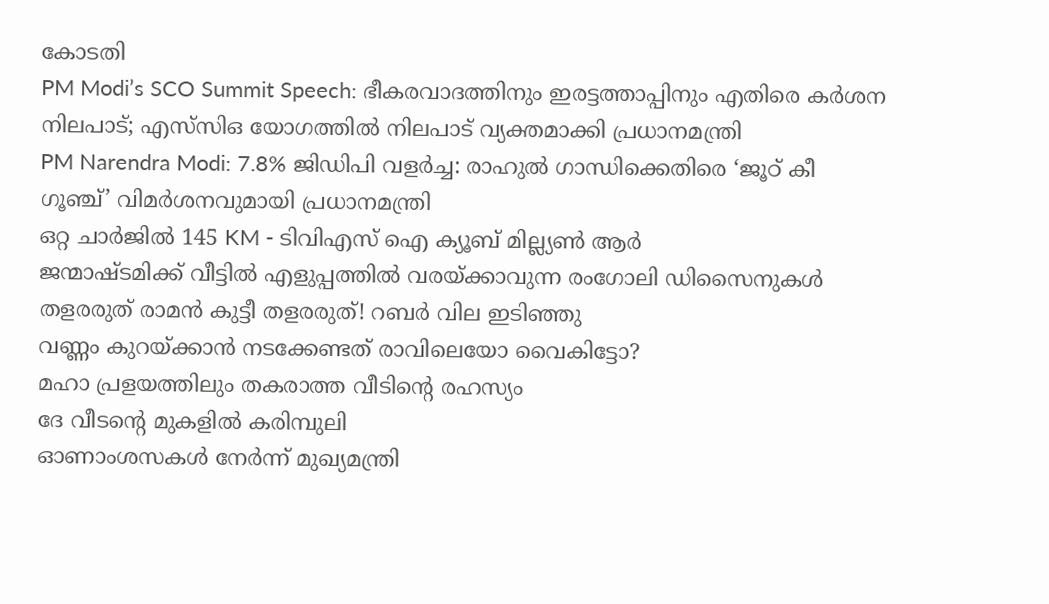കോടതി
PM Modi’s SCO Summit Speech: ഭീകരവാദത്തിനും ഇരട്ടത്താപ്പിനും എതിരെ കർശന നിലപാട്; എസ്‌സിഒ യോഗത്തില്‍ നിലപാട് വ്യക്തമാക്കി പ്രധാനമന്ത്രി
PM Narendra Modi: 7.8% ജിഡിപി വളർച്ച: രാഹുൽ ഗാന്ധിക്കെതിരെ ‘ജൂഠ് കീ ഗൂഞ്ച്’ വിമർശനവുമായി പ്രധാനമന്ത്രി
ഒറ്റ ചാർജിൽ 145 KM - ടിവിഎസ് ഐ ക്യൂബ് മില്ല്യൺ ആർ
ജന്മാഷ്ടമിക്ക് വീട്ടിൽ എളുപ്പത്തിൽ വരയ്ക്കാവുന്ന രംഗോലി ഡിസൈനുകൾ
തളരരുത് രാമൻ കുട്ടീ തളരരുത്! റബർ വില ഇടിഞ്ഞു
വണ്ണം കുറയ്ക്കാൻ നടക്കേണ്ടത് രാവിലെയോ വൈകിട്ടോ?
മഹാ പ്രളയത്തിലും തകരാത്ത വീടിൻ്റെ രഹസ്യം
ദേ വീടൻ്റെ മുകളിൽ കരിമ്പുലി
ഓണാംശസകൾ നേർന്ന് മുഖ്യമന്ത്രി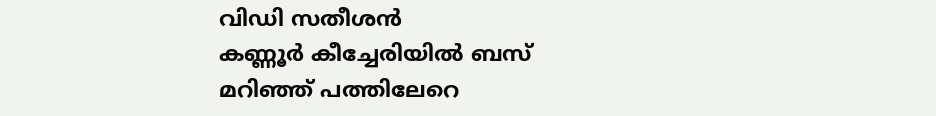വിഡി സതീശൻ
കണ്ണൂർ കീച്ചേരിയിൽ ബസ് മറിഞ്ഞ് പത്തിലേറെ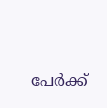പേർക്ക്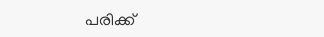പരിക്ക്